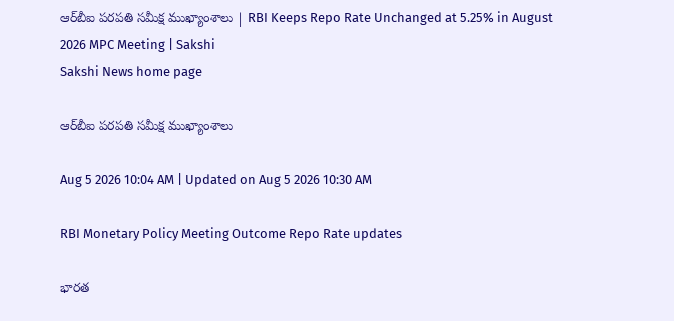ఆర్‌బీఐ పరపతి సమీక్ష ముఖ్యాంశాలు | RBI Keeps Repo Rate Unchanged at 5.25% in August 2026 MPC Meeting | Sakshi
Sakshi News home page

ఆర్‌బీఐ పరపతి సమీక్ష ముఖ్యాంశాలు

Aug 5 2026 10:04 AM | Updated on Aug 5 2026 10:30 AM

RBI Monetary Policy Meeting Outcome Repo Rate updates

భారత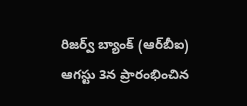రిజర్వ్ బ్యాంక్ (ఆర్‌బీఐ) ఆగస్టు 3న ప్రారంభించిన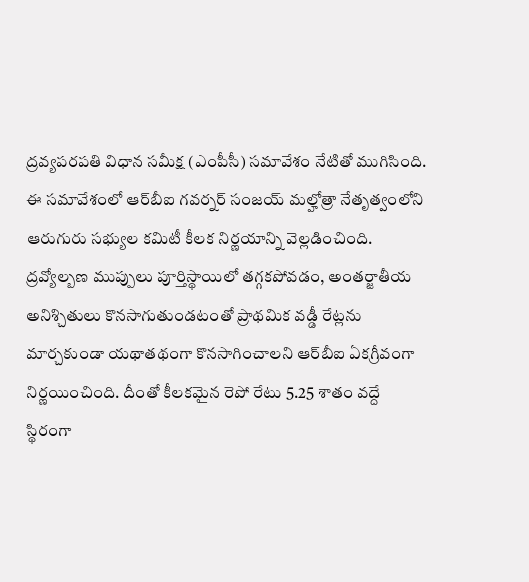ద్రవ్యపరపతి విధాన సమీక్ష (ఎంపీసీ) సమావేశం నేటితో ముగిసింది. ఈ సమావేశంలో ఆర్‌బీఐ గవర్నర్ సంజయ్ మల్హోత్రా నేతృత్వంలోని ఆరుగురు సభ్యుల కమిటీ కీలక నిర్ణయాన్ని వెల్లడించింది. ద్రవ్యోల్బణ ముప్పులు పూర్తిస్థాయిలో తగ్గకపోవడం, అంతర్జాతీయ అనిశ్చితులు కొనసాగుతుండటంతో ప్రాథమిక వడ్డీ రేట్లను మార్చకుండా యథాతథంగా కొనసాగించాలని ఆర్‌బీఐ ఏకగ్రీవంగా నిర్ణయించింది. దీంతో కీలకమైన రెపో రేటు 5.25 శాతం వద్దే స్థిరంగా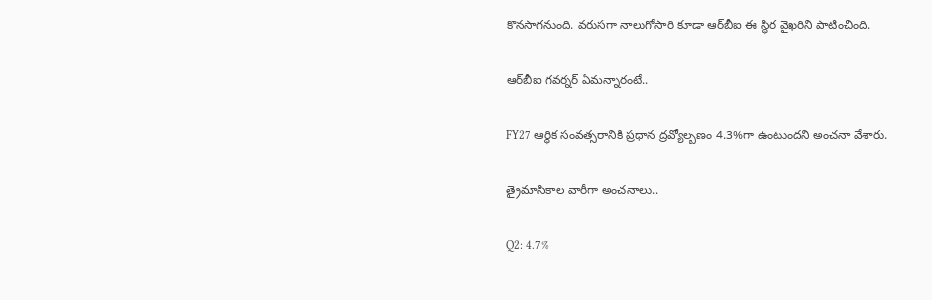కొనసాగనుంది. వరుసగా నాలుగోసారి కూడా ఆర్‌బీఐ ఈ స్థిర వైఖరిని పాటించింది.

ఆర్‌బీఐ గవర్నర్‌ ఏమన్నారంటే..

FY27 ఆర్థిక సంవత్సరానికి ప్రధాన ద్రవ్యోల్బణం 4.3%గా ఉంటుందని అంచనా వేశారు.

త్రైమాసికాల వారీగా అంచనాలు..

Q2: 4.7%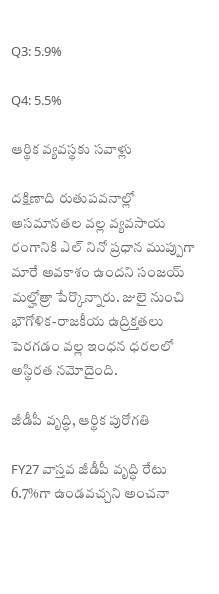Q3: 5.9%

Q4: 5.5%

ఆర్థిక వ్యవస్థకు సవాళ్లు

దక్షిణాది రుతుపవనాల్లో అసమానతల వల్ల వ్యవసాయ రంగానికి ఎల్ నినో ప్రధాన ముప్పుగా మారే అవకాశం ఉందని సంజయ్ మల్హోత్రా పేర్కొన్నారు. జులై నుంచి భౌగోళిక-రాజకీయ ఉద్రిక్తతలు పెరగడం వల్ల ఇంధన ధరలలో అస్థిరత నమోదైంది.

జీడీపీ వృద్ధి, ఆర్థిక పురోగతి

FY27 వాస్తవ జీడీపీ వృద్ధి రేటు 6.7%గా ఉండవచ్చని అంచనా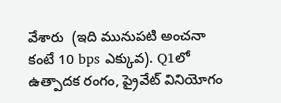వేశారు  (ఇది మునుపటి అంచనా కంటే 10 bps ఎక్కువ). Q1లో ఉత్పాదక రంగం, ప్రైవేట్ వినియోగం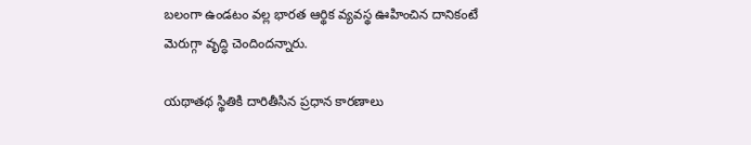బలంగా ఉండటం వల్ల భారత ఆర్థిక వ్యవస్థ ఊహించిన దానికంటే మెరుగ్గా వృద్ధి చెందిందన్నారు.

యథాతథ స్థితికి దారితీసిన ప్రధాన కారణాలు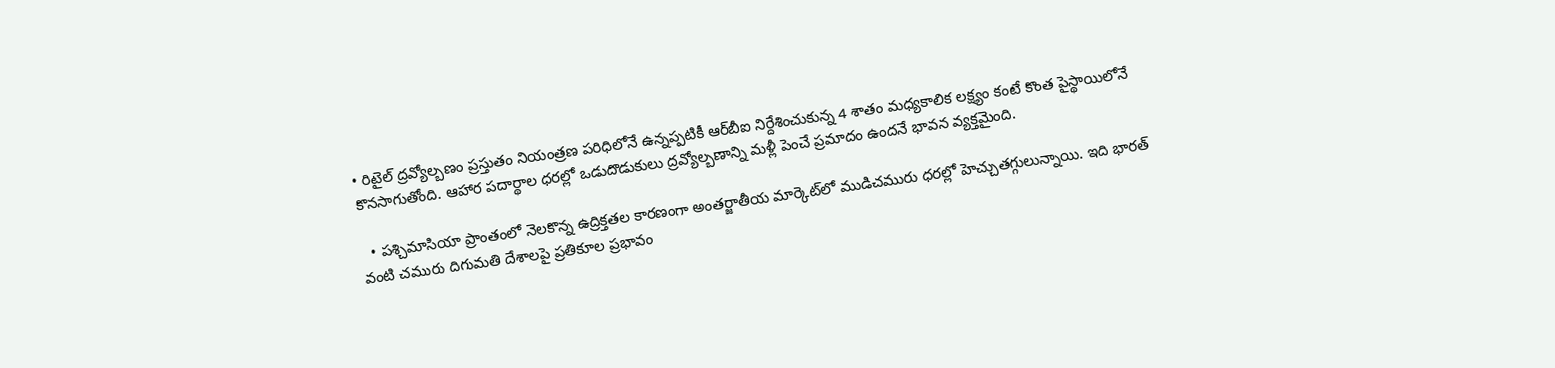• రిటైల్ ద్రవ్యోల్బణం ప్రస్తుతం నియంత్రణ పరిధిలోనే ఉన్నప్పటికీ ఆర్‌బీఐ నిర్దేశించుకున్న 4 శాతం మధ్యకాలిక లక్ష్యం కంటే కొంత పైస్థాయిలోనే కొనసాగుతోంది. ఆహార పదార్థాల ధరల్లో ఒడుదొడుకులు ద్రవ్యోల్బణాన్ని మళ్లీ పెంచే ప్రమాదం ఉందనే భావన వ్యక్తమైంది.

  • పశ్చిమాసియా ప్రాంతంలో నెలకొన్న ఉద్రిక్తతల కారణంగా అంతర్జాతీయ మార్కెట్‌లో ముడిచమురు ధరల్లో హెచ్చుతగ్గులున్నాయి. ఇది భారత్‌ వంటి చమురు దిగుమతి దేశాలపై ప్రతికూల ప్రభావం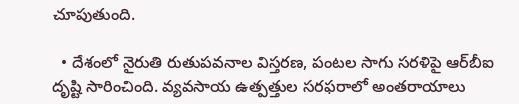చూపుతుంది.

  • దేశంలో నైరుతి రుతుపవనాల విస్తరణ, పంటల సాగు సరళిపై ఆర్‌బీఐ దృష్టి సారించింది. వ్యవసాయ ఉత్పత్తుల సరఫరాలో అంతరాయాలు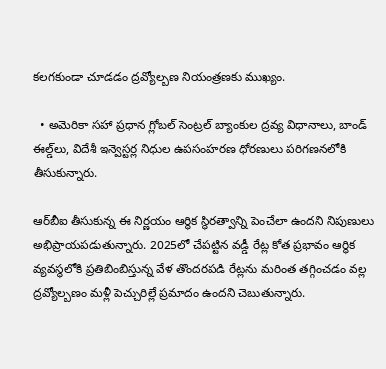కలగకుండా చూడడం ద్రవ్యోల్బణ నియంత్రణకు ముఖ్యం.

  • అమెరికా సహా ప్రధాన గ్లోబల్ సెంట్రల్ బ్యాంకుల ద్రవ్య విధానాలు, బాండ్ ఈల్డ్‌లు, విదేశీ ఇన్వెస్టర్ల నిధుల ఉపసంహరణ ధోరణులు పరిగణనలోకి తీసుకున్నారు.

ఆర్‌బీఐ తీసుకున్న ఈ నిర్ణయం ఆర్థిక స్థిరత్వాన్ని పెంచేలా ఉందని నిపుణులు అభిప్రాయపడుతున్నారు. 2025లో చేపట్టిన వడ్డీ రేట్ల కోత ప్రభావం ఆర్థిక వ్యవస్థలోకి ప్రతిబింబిస్తున్న వేళ తొందరపడి రేట్లను మరింత తగ్గించడం వల్ల ద్రవ్యోల్బణం మళ్లీ పెచ్చురిల్లే ప్రమాదం ఉందని చెబుతున్నారు.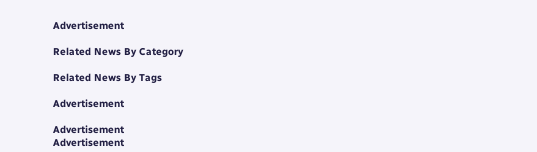Advertisement

Related News By Category

Related News By Tags

Advertisement

Advertisement
Advertisement